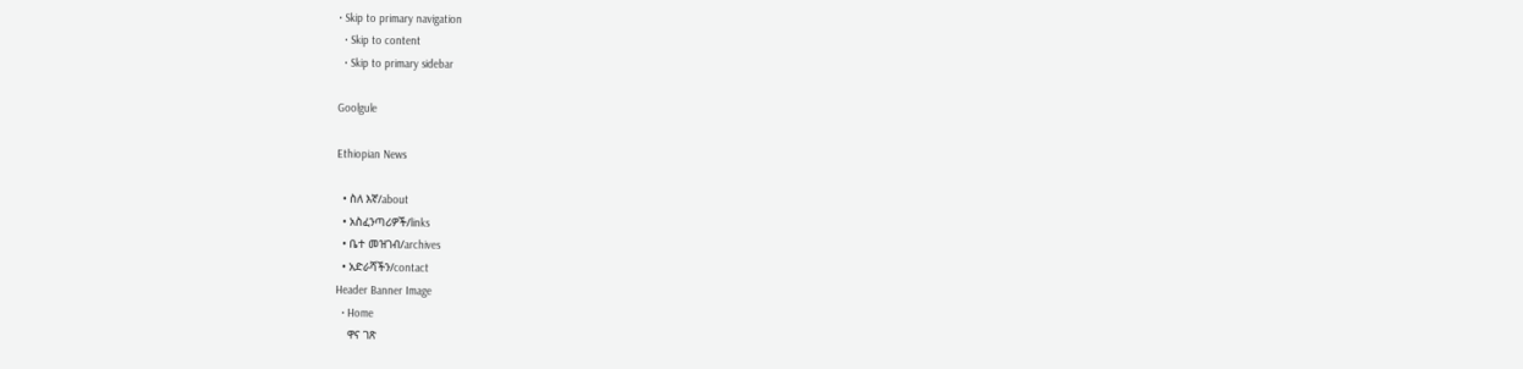• Skip to primary navigation
  • Skip to content
  • Skip to primary sidebar

Goolgule

Ethiopian News

  • ስለ እኛ/about
  • አስፈንጣሪዎች/links
  • ቤተ መዝገብ/archives
  • አድራሻችን/contact
Header Banner Image
  • Home
    ዋና ገጽ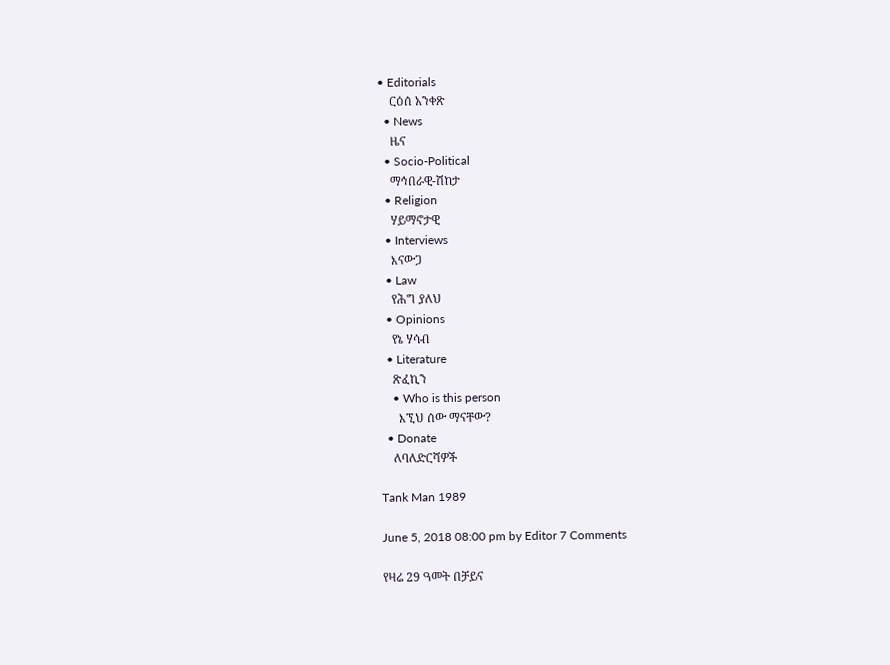• Editorials
    ርዕሰ አንቀጽ
  • News
    ዜና
  • Socio-Political
    ማኅበራዊ-ሽከታ
  • Religion
    ሃይማኖታዊ
  • Interviews
    እናውጋ
  • Law
    የሕግ ያለህ
  • Opinions
    የኔ ሃሳብ
  • Literature
    ጽፈኪን
    • Who is this person
      እኚህ ሰው ማናቸው?
  • Donate
    ለባለድርሻዎች

Tank Man 1989

June 5, 2018 08:00 pm by Editor 7 Comments

የዛሬ 29 ዓመት በቻይና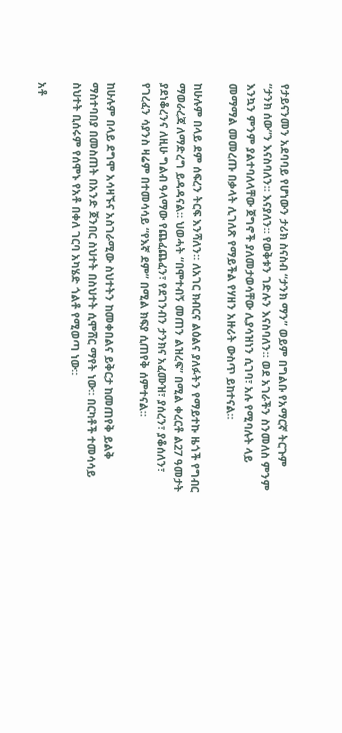የታይናንመን አደባባይ የሆነውን ታሪክ ስናስብ “ታንክ ማን” ወይም በግልቡ የአማርኛ ትርጉም “ታንክ ሰው”ን እናስባለን። እናያለን። የወቅቱን ገድሉን እናስባለን። ወደ አገራችን ስንመለስ ምንም እንኳን ምንም ያልተባለላቸው ጀግኖች ያለመታወሳቸው ሊያሳዝነን ሲገባ፣ አሉ የሚባሉት ላይ መማማል መመረጡ በቃላት ሊገለጽ የማይችል የሃዘን አዙሪት ውስጥ ይከተናል።

ከሁሉም በላይ ደም ሰፍረን ትርፍ እንሻለን። ለአገር ክብርና ልዕልና ያለፉትን የማይተኩ ዜጎች የግብር ማወራረጃ ለማድረግ ይዳዳናል። ህወሓት “በሞተብኝ መጠን ልዝረፍ” በሚል ቀረርቶ ል27 ዓመታት ያደነቆረንና ለዚሁ ግልብ ዓላማው የጨፈጨፈን፣ የደገንብን ታንክና አፈሙዝ፣ ያሰረን፣ ያቆሰለን፣ የገረፈን ሳያንስ ዛሬም በተመሳሳይ “የእኛ ደም” በሚል ክፍያ ሲጠየቅ ሰምተናል።

ከሁሉም በላይ ደግሞ አሳዛኙና አስገራሚው ስህተትን ከመቀበልና ይቅርታ ከመጠየቅ ይልቅ ማስተባበያ በመስጠት በአንድ ጀንበር ስህተት በስህተት ሲሞሸር ማየት ነው። በርካቶች ተመሳሳይ ስህተት ቢሰሩም የሰሞኑ የአቶ በቀለ ገርባ አካሄድ ጎልቶ የሚወጣ ነው።

አቶ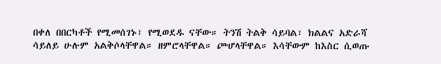በቀለ በበርካቶች የሚመሰገኑ፣ የሚወደዱ ናቸው። ትንሽ ትልቅ ሳይባል፣ ክልልና አድራሻ ሳይለይ ሁሉም አልቅሶላቸዋል። ዘምሮላቸዋል። ጮሆላቸዋል። እሳቸውም ከእስር ሲወጡ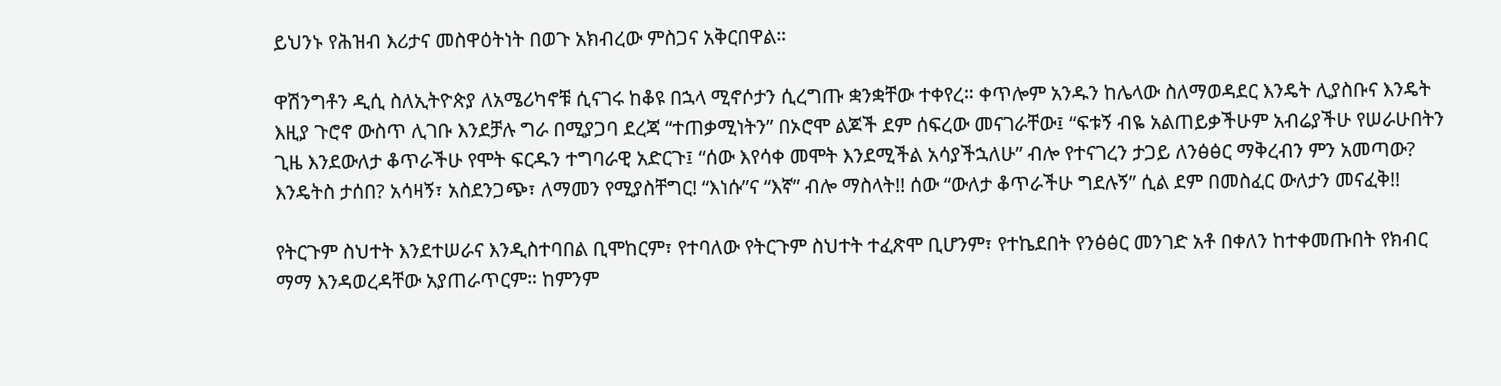ይህንኑ የሕዝብ እሪታና መስዋዕትነት በወጉ አክብረው ምስጋና አቅርበዋል።

ዋሽንግቶን ዲሲ ስለኢትዮጵያ ለአሜሪካኖቹ ሲናገሩ ከቆዩ በኋላ ሚኖሶታን ሲረግጡ ቋንቋቸው ተቀየረ። ቀጥሎም አንዱን ከሌላው ስለማወዳደር እንዴት ሊያስቡና እንዴት እዚያ ጉሮኖ ውስጥ ሊገቡ እንደቻሉ ግራ በሚያጋባ ደረጃ “ተጠቃሚነትን” በኦሮሞ ልጆች ደም ሰፍረው መናገራቸው፤ “ፍቱኝ ብዬ አልጠይቃችሁም አብሬያችሁ የሠራሁበትን ጊዜ እንደውለታ ቆጥራችሁ የሞት ፍርዱን ተግባራዊ አድርጉ፤ “ሰው እየሳቀ መሞት እንደሚችል አሳያችኋለሁ” ብሎ የተናገረን ታጋይ ለንፅፅር ማቅረብን ምን አመጣው? እንዴትስ ታሰበ? አሳዛኝ፣ አስደንጋጭ፣ ለማመን የሚያስቸግር! “እነሱ”ና “እኛ” ብሎ ማስላት!! ሰው “ውለታ ቆጥራችሁ ግደሉኝ” ሲል ደም በመስፈር ውለታን መናፈቅ!!

የትርጉም ስህተት እንደተሠራና እንዲስተባበል ቢሞከርም፣ የተባለው የትርጉም ስህተት ተፈጽሞ ቢሆንም፣ የተኬደበት የንፅፅር መንገድ አቶ በቀለን ከተቀመጡበት የክብር ማማ እንዳወረዳቸው አያጠራጥርም። ከምንም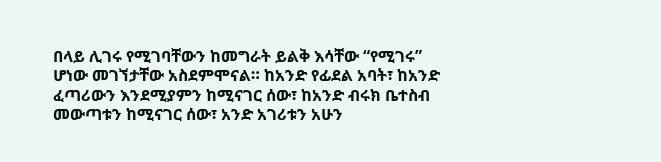በላይ ሊገሩ የሚገባቸውን ከመግራት ይልቅ እሳቸው “የሚገሩ” ሆነው መገኘታቸው አስደምሞናል። ከአንድ የፊደል አባት፣ ከአንድ ፈጣሪውን እንደሚያምን ከሚናገር ሰው፣ ከአንድ ብሩክ ቤተስብ መውጣቱን ከሚናገር ሰው፣ አንድ አገሪቱን አሁን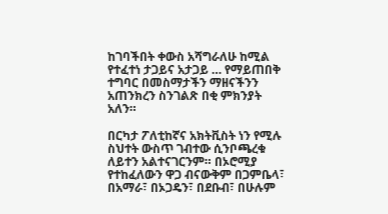ከገባችበት ቀውስ አሻግራለሁ ከሚል የተፈተነ ታጋይና አታጋይ … የማይጠበቅ ተግባር በመስማታችን ማዘናችንን አጠንክረን ስንገልጽ በቂ ምክንያት አለን።

በርካታ ፖለቲከኛና አክትቪስት ነን የሚሉ ስህተት ውስጥ ገብተው ሲንቦጫረቁ ለይተን አልተናገርንም። በኦሮሚያ የተከፈለውን ዋጋ ብናውቅም በጋምቤላ፣ በአማራ፣ በኦጋዴን፣ በደቡብ፣ በሁሉም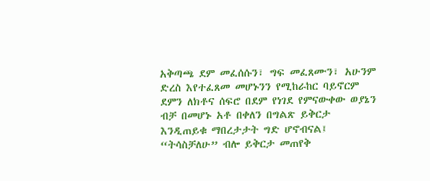አቅጣጫ ደም መፈሰሱን፣ ግፍ መፈጸሙን፣ አሁንም ድረስ እየተፈጸመ መሆኑንን የሚከራከር ባይኖርም ደምን ለክቶና ሰፍሮ በደም የነገደ የምናውቀው ወያኔን ብቻ በመሆኑ አቶ በቀለን በግልጽ ይቅርታ እንዲጠይቁ ማበረታታት ግድ ሆኖብናል፤ “ትሳስቻለሁ” ብሎ ይቅርታ መጠየቅ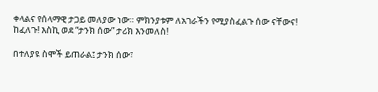ቀላልና የሰላማዊ ታጋይ መለያው ነው። ምክንያቱም ለአገራችን የሚያስፈልጉ ሰው ናቸውና! ከፈለጉ! እስኪ ወደ “ታንክ ሰው” ታሪክ እንመለስ!

በተለያዩ ስሞች ይጠራል፤ ታንክ ሰው፣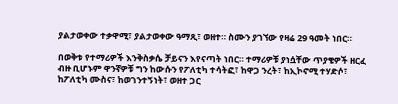ያልታወቀው ተቃዋሚ፣ ያልታወቀው ዓማጺ፣ ወዘተ። ስሙን ያገኘው የዛሬ 29 ዓመት ነበር።

በወቅቱ የተማሪዎች እንቅስቃሴ ቻይናን እየናጣት ነበር። ተማሪዎቹ ያነሷቸው ጥያቄዎች ዘርፈ ብዙ ቢሆኑም ዋንኛዎቹ ግን ከውሱን የፖለቲካ ተሳትፎ፣ ከዋጋ ንረት፣ ከኢኮኖሚ ተሃድሶ፣ ከፖለቲካ ሙስና፣ ከወገንተኝነት፣ ወዘተ ጋር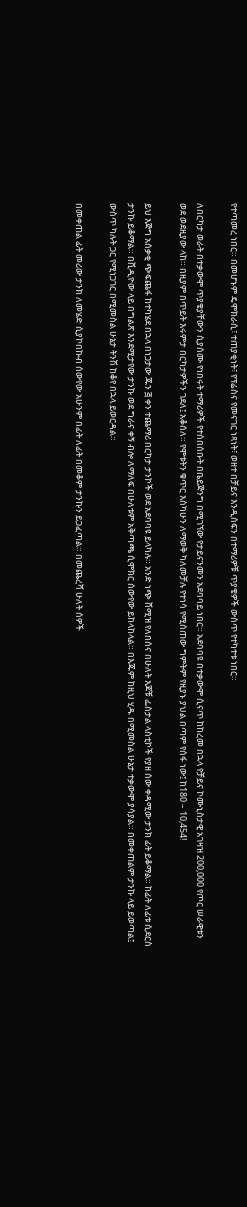የተጣመረ ነበር። በመሆኑም ዴሞክራሲ፣ ተጠያቂነት፣ የፕሬስና የመናገር ነጻነት፣ ወዘተ በቻይና እንዲሰፍን በተማሪዎቹ ጥያቄዎች ውስጥ የተካተቱ ነበር።

ለበርካታ ወራት በተቃውሞ ጥያቄያቸውን ሲያሰሙ የነበሩት ተማሪዎች የተሰበሰቡት በቤይጅንግ በሚገኘው የታይናንመን አደባባይ ነበር። አደባባዩ በተቃውሞ ሲናጥ ከከረመ በኋላ የቻይና ኮሙኒስታዊ አገዛዝ 200,000 የጦር ሠራዊቱን ወደ ወደዚያው ላከ። በዚያም በጥይት እሩምታ በርካታዎችን ገደለ፤ አቆሰለ። የሞቱትን ቁጥር እስካሁን ለማወቅ ካለመቻሉ የተነሳ የሚሰጠው ግምትም የዚያኑ ያህል በጣም የሰፋ ነው፤ ከ180 – 10,454!

ይህ እጅግ አሰቃቂ ጭፍጨፋ ከተካሄደ በኋላ በነጋታው ጁን ፭ ቀን ተጨማሪ በርካታ ታንኮች ወደ አደባባዩ ይላካሉ። አንድ ነጭ ሸሚዝ የለበሰና በሁለት እጆቹ ፌስታል ላስቲኮች የያዘ ሰው ቀዳሚው ታንክ ፊት ይቆማል። ከፊት ለፊቱ ሲደርስ ታንኩ ይቆማል። በቪዲዮው ላይ በግልጽ እንደሚታየው ታንኩ ወደ ግራና ቀኝ ብሎ ለማለፍ በሁለቱም አቅጣጫ ሲሞክር ሰውየው ይከላከላል። በእጁም ከዚህ ሂዱ በሚመስል ሁኔታ ተቃውሞ ያሳያል። በመቀጠልም ታንኩ ላይ ይወጣል፤ ውስጥ ካሉት ጋር የሚነጋገር በሚመስል ሁኔታ ትንሽ ከቆየ በኋላ ይወርዳል።

በመቀጠል ፊት መሪው ታንክ ለመሄድ ሲያኮበኩብ ሰውየው አሁንም በፊት ለፊት በመቆም ታንኩን ይጋፈጣል። በመጨረሻ ሁለት ሰዎች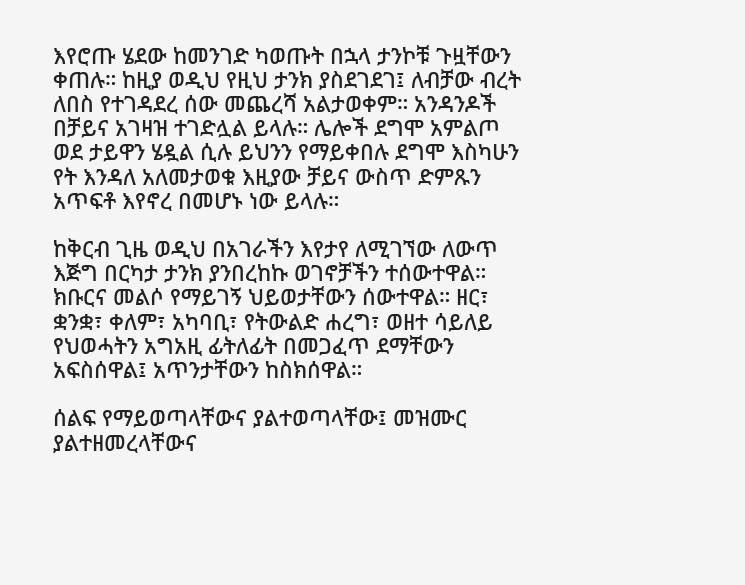እየሮጡ ሄደው ከመንገድ ካወጡት በኋላ ታንኮቹ ጉዟቸውን ቀጠሉ። ከዚያ ወዲህ የዚህ ታንክ ያስደገደገ፤ ለብቻው ብረት ለበስ የተገዳደረ ሰው መጨረሻ አልታወቀም። አንዳንዶች በቻይና አገዛዝ ተገድሏል ይላሉ። ሌሎች ደግሞ አምልጦ ወደ ታይዋን ሄዷል ሲሉ ይህንን የማይቀበሉ ደግሞ እስካሁን የት እንዳለ አለመታወቁ እዚያው ቻይና ውስጥ ድምጹን አጥፍቶ እየኖረ በመሆኑ ነው ይላሉ።

ከቅርብ ጊዜ ወዲህ በአገራችን እየታየ ለሚገኘው ለውጥ እጅግ በርካታ ታንክ ያንበረከኩ ወገኖቻችን ተሰውተዋል። ክቡርና መልሶ የማይገኝ ህይወታቸውን ሰውተዋል። ዘር፣ ቋንቋ፣ ቀለም፣ አካባቢ፣ የትውልድ ሐረግ፣ ወዘተ ሳይለይ የህወሓትን አግአዚ ፊትለፊት በመጋፈጥ ደማቸውን አፍስሰዋል፤ አጥንታቸውን ከስክሰዋል።

ሰልፍ የማይወጣላቸውና ያልተወጣላቸው፤ መዝሙር ያልተዘመረላቸውና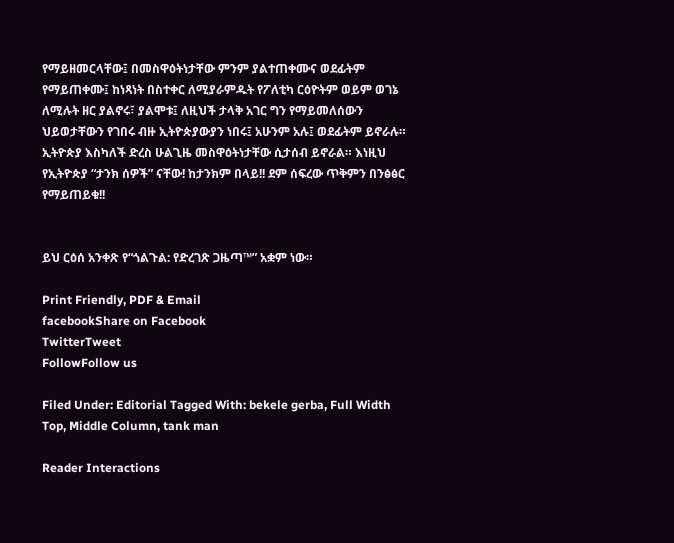የማይዘመርላቸው፤ በመስዋዕትነታቸው ምንም ያልተጠቀሙና ወደፊትም የማይጠቀሙ፤ ከነጻነት በስተቀር ለሚያራምዱት የፖለቲካ ርዕዮትም ወይም ወገኔ ለሚሉት ዘር ያልኖሩ፣ ያልሞቱ፤ ለዚህች ታላቅ አገር ግን የማይመለሰውን ህይወታቸውን የገበሩ ብዙ ኢትዮጵያውያን ነበሩ፤ አሁንም አሉ፤ ወደፊትም ይኖራሉ። ኢትዮጵያ እስካለች ድረስ ሁልጊዜ መስዋዕትነታቸው ሲታሰብ ይኖራል። እነዚህ የኢትዮጵያ “ታንክ ሰዎች” ናቸው! ከታንክም በላይ!! ደም ሰፍረው ጥቅምን በንፅፅር የማይጠይቁ!!


ይህ ርዕሰ አንቀጽ የ“ጎልጉል: የድረገጽ ጋዜጣ™” አቋም ነው።

Print Friendly, PDF & Email
facebookShare on Facebook
TwitterTweet
FollowFollow us

Filed Under: Editorial Tagged With: bekele gerba, Full Width Top, Middle Column, tank man

Reader Interactions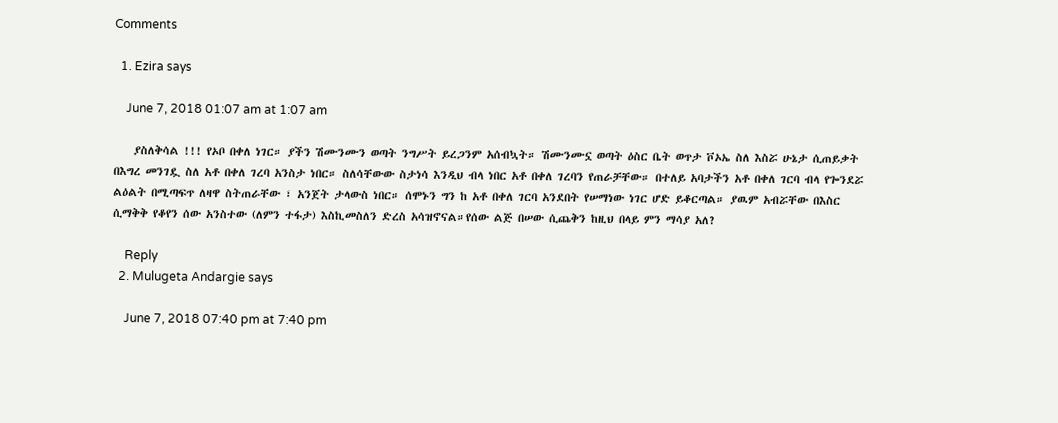Comments

  1. Ezira says

    June 7, 2018 01:07 am at 1:07 am

    ያስለቅሳል !!! የኦቦ በቀለ ነገር። ያችን ሽሙንሙን ወጣት ንግሥት ይረጋንም አሰብኳት። ሽሙንሙኗ ወጣት ዕስር ቤት ወጥታ ቮኦኤ ስለ እስሯ ሁኔታ ሲጠይቃት በእግረ መንገዷ ስለ አቶ በቀለ ገረባ አንስታ ነበር። ስለሳቸውው ስታነሳ እንዲህ ብላ ነበር አቶ በቀለ ገረባን የጠራቻቸው። በተለይ አባታችን አቶ በቀለ ገርባ ብላ የጐንደሯ ልዕልት በሚጣፍጥ ለዛዋ ስትጠራቸው ፣ አንጀት ታላውስ ነበር። ሰሞኑን ግን ከ አቶ በቀለ ገርባ አንደበት የሠማነው ነገር ሆድ ይቆርጣል። ያዉም አብሯቸው በእስር ሲማቅቅ የቆየን ሰው አንስተው (ለምን ተፋታ) እስኪመስለን ድረስ አሳዝኖናል።የሰው ልጅ በሠው ሲጨቅን ከዚህ በላይ ምን ማሳያ አለ?

    Reply
  2. Mulugeta Andargie says

    June 7, 2018 07:40 pm at 7:40 pm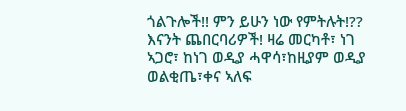ጎልጉሎች!! ምን ይሁን ነው የምትሉት!?? እናንት ጨበርባሪዎች! ዛሬ መርካቶ፣ ነገ ኣጋሮ፣ ከነገ ወዲያ ሓዋሳ፣ከዚያም ወዲያ ወልቂጤ፣ቀና ኣለፍ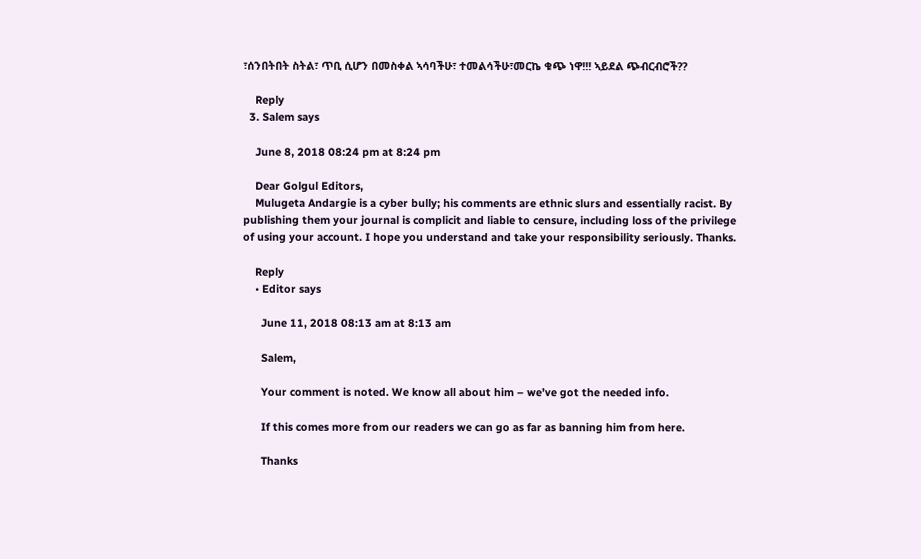፣ሰንበትበት ስትል፣ ጥቢ ሲሆን በመስቀል ኣሳባችሁ፣ ተመልሳችሁ፣መርኬ ቁጭ ነዋ!!! ኣይደል ጭብርብሮች??

    Reply
  3. Salem says

    June 8, 2018 08:24 pm at 8:24 pm

    Dear Golgul Editors,
    Mulugeta Andargie is a cyber bully; his comments are ethnic slurs and essentially racist. By publishing them your journal is complicit and liable to censure, including loss of the privilege of using your account. I hope you understand and take your responsibility seriously. Thanks.

    Reply
    • Editor says

      June 11, 2018 08:13 am at 8:13 am

      Salem,

      Your comment is noted. We know all about him – we’ve got the needed info.

      If this comes more from our readers we can go as far as banning him from here.

      Thanks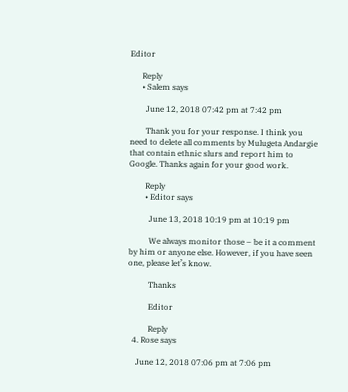Editor

      Reply
      • Salem says

        June 12, 2018 07:42 pm at 7:42 pm

        Thank you for your response. I think you need to delete all comments by Mulugeta Andargie that contain ethnic slurs and report him to Google. Thanks again for your good work.

        Reply
        • Editor says

          June 13, 2018 10:19 pm at 10:19 pm

          We always monitor those – be it a comment by him or anyone else. However, if you have seen one, please let’s know.

          Thanks

          Editor

          Reply
  4. Rose says

    June 12, 2018 07:06 pm at 7:06 pm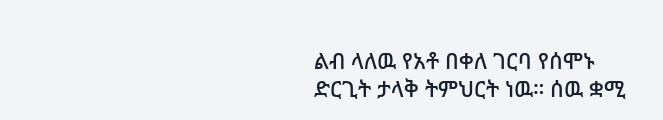ልብ ላለዉ የአቶ በቀለ ገርባ የሰሞኑ ድርጊት ታላቅ ትምህርት ነዉ። ሰዉ ቋሚ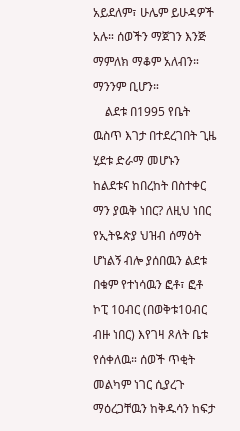አይደለም፣ ሁሌም ይሁዳዎች አሉ። ሰወችን ማጀገን እንጅ ማምለክ ማቆም አለብን። ማንንም ቢሆን።
    ልደቱ በ1995 የቤት ዉስጥ እገታ በተደረገበት ጊዜ ሂደቱ ድራማ መሆኑን ከልደቱና ከበረከት በስተቀር ማን ያዉቅ ነበር? ለዚህ ነበር የኢትዬጵያ ህዝብ ሰማዕት ሆነልኝ ብሎ ያሰበዉን ልደቱ በቁም የተነሳዉን ፎቶ፣ ፎቶ ኮፒ 10ብር (በወቅቱ10ብር ብዙ ነበር) እየገዛ ጾለት ቤቱ የሰቀለዉ። ሰወች ጥቂት መልካም ነገር ሲያረጉ ማዕረጋቸዉን ከቅዱሳን ከፍታ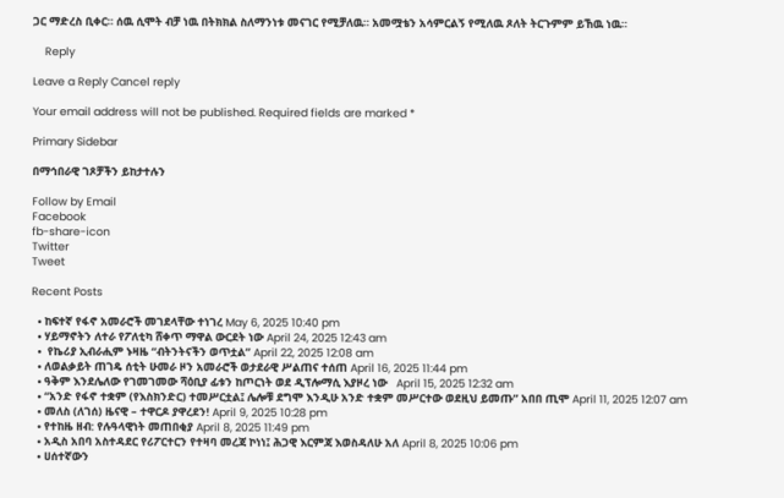ጋር ማድረስ ቢቀር። ሰዉ ሲሞት ብቻ ነዉ በትክክል ስለማንነቱ መናገር የሚቻለዉ። አመሟቴን አሳምርልኝ የሚለዉ ጾለት ትርጉምም ይኸዉ ነዉ።

    Reply

Leave a Reply Cancel reply

Your email address will not be published. Required fields are marked *

Primary Sidebar

በማኅበራዊ ገጾቻችን ይከታተሉን

Follow by Email
Facebook
fb-share-icon
Twitter
Tweet

Recent Posts

  • ከፍተኛ የፋኖ አመራሮች መገደላቸው ተነገረ May 6, 2025 10:40 pm
  • ሃይማኖትን ለተራ የፖለቲካ ሸቀጥ ማዋል ውርደት ነው April 24, 2025 12:43 am
  •  የኬሪያ ኢብራሒም ኑዛዜ “ብትንትናችን ወጥቷል” April 22, 2025 12:08 am
  • ለወልቃይት ጠገዴ ሰቲት ሁመራ ዞን አመራሮች ወታደራዊ ሥልጠና ተሰጠ April 16, 2025 11:44 pm
  • ዓቅም እንደሌለው የገመገመው ሻዕቢያ ፊቱን ከጦርነት ወደ ዲፕሎማሲ እያዞረ ነው   April 15, 2025 12:32 am
  • “አንድ የፋኖ ተቋም (የእስክንድር) ተመሥርቷል፤ ሌሎቹ ደግሞ እንዲሁ አንድ ተቋም መሥርተው ወደዚህ ይመጡ” አበበ ጢሞ April 11, 2025 12:07 am
  • መለስ (ለገሰ) ዜናዊ – ተዋርዶ ያዋረደን! April 9, 2025 10:28 pm
  • የተከዜ ዘብ: የሉዓላዊነት መጠበቂያ April 8, 2025 11:49 pm
  • አዲስ አበባ አስተዳደር የሪፖርተርን የተዛባ መረጃ ኮነነ፤ ሕጋዊ እርምጃ እወስዳለሁ አለ April 8, 2025 10:06 pm
  • ሀሰተኛውን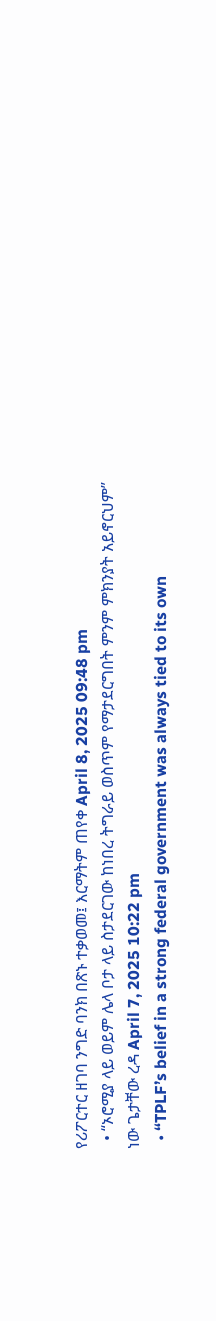የሪፖርተር ዘገባ ንግድ ባንክ በጽኑ ተቃወመ፤ እርማትም ጠየቀ April 8, 2025 09:48 pm
  • “ኦሮሚያ ላይ ወይም ሌላ ቦታ ላይ ስታደርገው ከነበረ ትግራይ ወስጥም የማታደርግበት ምንም ምክንያት አይኖርህም” ነው ጌታቸው ረዳ April 7, 2025 10:22 pm
  • “TPLF’s belief in a strong federal government was always tied to its own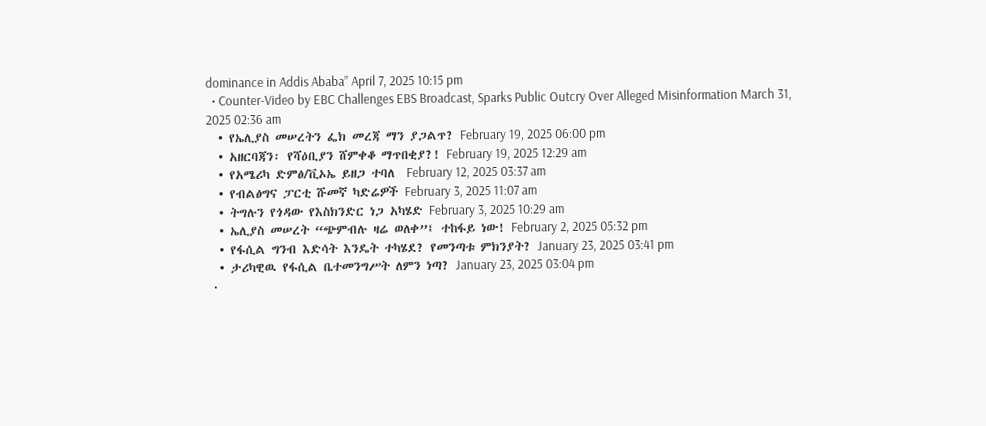dominance in Addis Ababa” April 7, 2025 10:15 pm
  • Counter-Video by EBC Challenges EBS Broadcast, Sparks Public Outcry Over Alleged Misinformation March 31, 2025 02:36 am
  • የኤሊያስ መሠረትን ፌክ መረጃ ማን ያጋልጥ? February 19, 2025 06:00 pm
  • አዘርባጃን፡ የሻዕቢያን ሸምቀቆ ማጥበቂያ?! February 19, 2025 12:29 am
  • የአሜሪካ ድምፅ/ቪኦኤ ይዘጋ ተባለ  February 12, 2025 03:37 am
  • የብልፅግና ፓርቲ ሹመኛ ካድሬዎች February 3, 2025 11:07 am
  • ትግሉን የጎዳው የእስክንድር ነጋ አካሄድ February 3, 2025 10:29 am
  • ኤሊያስ መሠረት “ጭምብሉ ዛሬ ወለቀ”፤ ተከፋይ ነው! February 2, 2025 05:32 pm
  • የፋሲል ግንብ እድሳት እንዴት ተካሄደ? የመንጣቱ ምክንያት? January 23, 2025 03:41 pm
  • ታሪካዊዉ የፋሲል ቤተመንግሥት ለምን ነጣ? January 23, 2025 03:04 pm
  •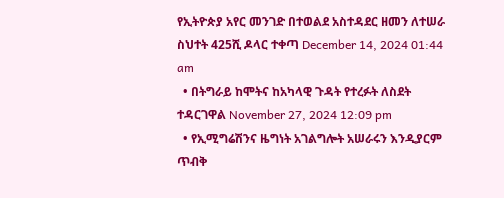የኢትዮጵያ አየር መንገድ በተወልደ አስተዳደር ዘመን ለተሠራ ስህተት 425ሺ ዶላር ተቀጣ December 14, 2024 01:44 am
  • በትግራይ ከሞትና ከአካላዊ ጉዳት የተረፉት ለስደት ተዳርገዋል November 27, 2024 12:09 pm
  • የኢሚግሬሽንና ዜግነት አገልግሎት አሠራሩን እንዲያርም ጥብቅ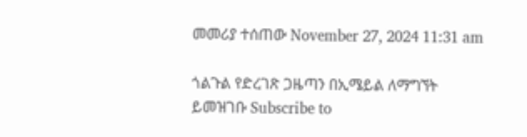መመሪያ ተሰጠው November 27, 2024 11:31 am

ጎልጉል የድረገጽ ጋዜጣን በኢሜይል ለማግኘት ይመዝገቡ Subscribe to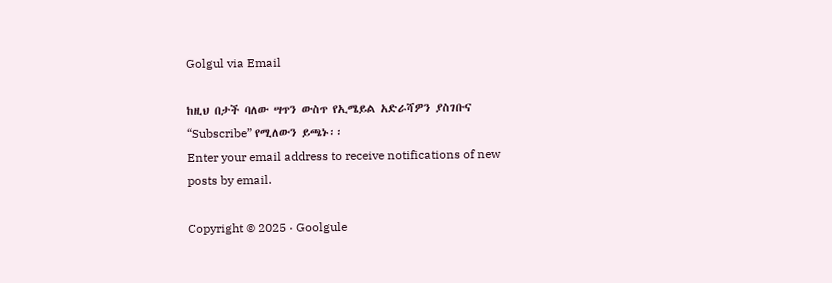Golgul via Email

ከዚህ በታች ባለው ሣጥን ውስጥ የኢሜይል አድራሻዎን ያስገቡና “Subscribe” የሚለውን ይጫኑ፡፡
Enter your email address to receive notifications of new posts by email.

Copyright © 2025 · Goolgule